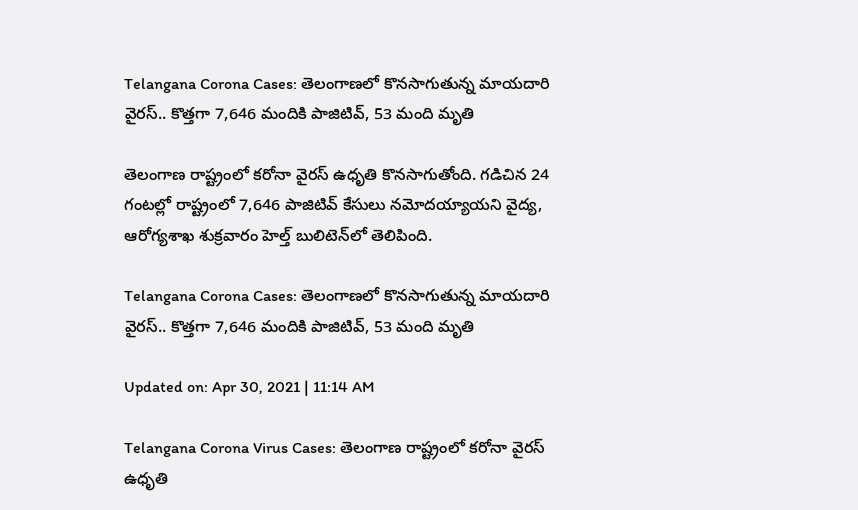Telangana Corona Cases: తెలంగాణలో కొనసాగుతున్న మాయదారి వైరస్.. కొత్తగా 7,646 మందికి పాజిటివ్, 53 మంది మృతి

తెలంగాణ రాష్ట్రంలో కరోనా వైరస్‌ ఉధృతి కొనసాగుతోంది. గడిచిన 24 గంటల్లో రాష్ట్రంలో 7,646 పాజిటివ్‌ కేసులు నమోదయ్యాయని వైద్య, ఆరోగ్యశాఖ శుక్రవారం హెల్త్‌ బులిటెన్‌లో తెలిపింది.

Telangana Corona Cases: తెలంగాణలో కొనసాగుతున్న మాయదారి వైరస్.. కొత్తగా 7,646 మందికి పాజిటివ్, 53 మంది మృతి

Updated on: Apr 30, 2021 | 11:14 AM

Telangana Corona Virus Cases: తెలంగాణ రాష్ట్రంలో కరోనా వైరస్‌ ఉధృతి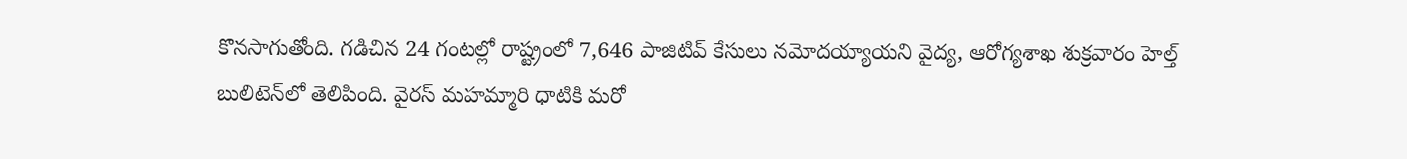కొనసాగుతోంది. గడిచిన 24 గంటల్లో రాష్ట్రంలో 7,646 పాజిటివ్‌ కేసులు నమోదయ్యాయని వైద్య, ఆరోగ్యశాఖ శుక్రవారం హెల్త్‌ బులిటెన్‌లో తెలిపింది. వైరస్ మహమ్మారి ధాటికి మరో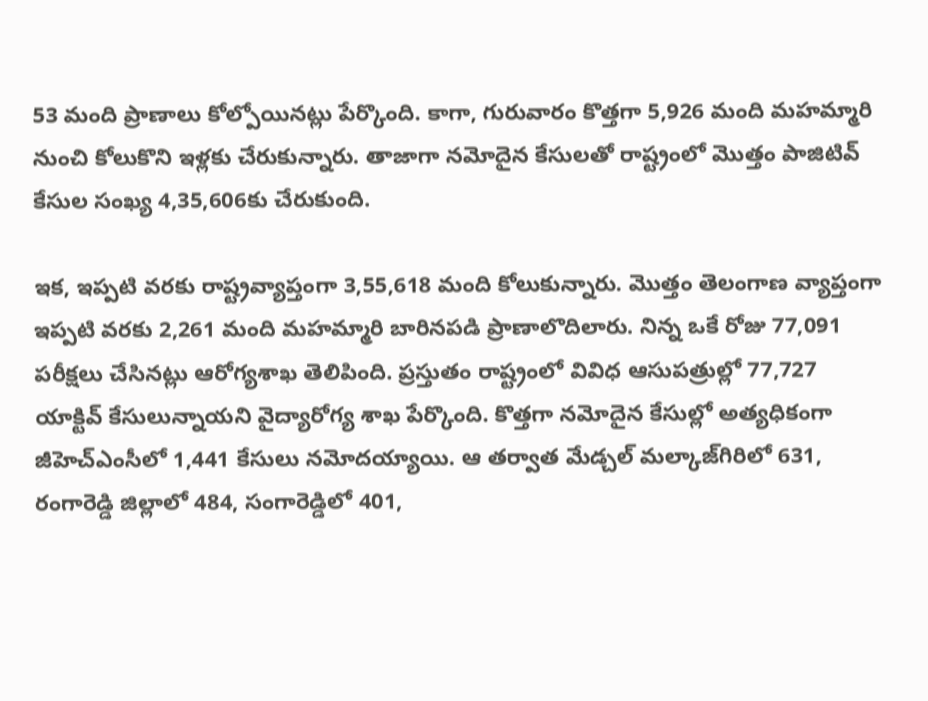53 మంది ప్రాణాలు కోల్పోయినట్లు పేర్కొంది. కాగా, గురువారం కొత్తగా 5,926 మంది మహమ్మారి నుంచి కోలుకొని ఇళ్లకు చేరుకున్నారు. తాజాగా నమోదైన కేసులతో రాష్ట్రంలో మొత్తం పాజిటివ్‌ కేసుల సంఖ్య 4,35,606కు చేరుకుంది.

ఇక, ఇప్పటి వరకు రాష్ట్రవ్యాప్తంగా 3,55,618 మంది కోలుకున్నారు. మొత్తం తెలంగాణ వ్యాప్తంగా ఇప్పటి వరకు 2,261 మంది మహమ్మారి బారినపడి ప్రాణాలొదిలారు. నిన్న ఒకే రోజు 77,091 పరీక్షలు చేసినట్లు ఆరోగ్యశాఖ తెలిపింది. ప్రస్తుతం రాష్ట్రంలో వివిధ ఆసుపత్రుల్లో 77,727 యాక్టివ్‌ కేసులున్నాయని వైద్యారోగ్య శాఖ పేర్కొంది. కొత్తగా నమోదైన కేసుల్లో అత్యధికంగా జీహెచ్‌ఎంసీలో 1,441 కేసులు నమోదయ్యాయి. ఆ తర్వాత మేడ్చల్‌ మల్కాజ్‌గిరిలో 631, రంగారెడ్డి జిల్లాలో 484, సంగారెడ్డిలో 401,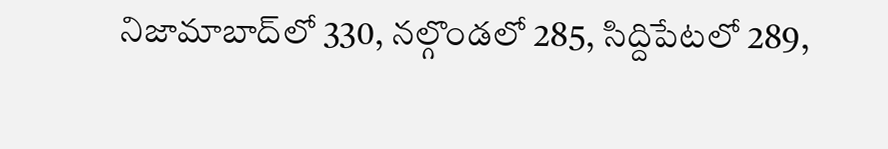నిజామాబాద్‌లో 330, నల్గొండలో 285, సిద్దిపేటలో 289,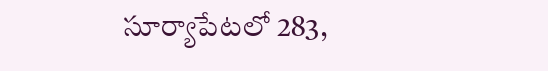సూర్యాపేటలో 283,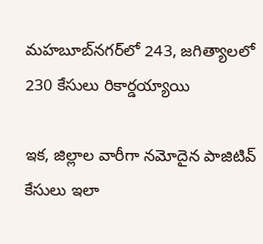మహబూబ్‌నగర్‌లో 243, జగిత్యాలలో 230 కేసులు రికార్డయ్యాయి

ఇక, జిల్లాల వారీగా నమోదైన పాజిటివ్ కేసులు ఇలా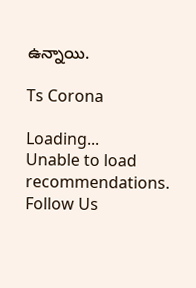ఉన్నాయి.

Ts Corona

Loading...
Unable to load recommendations.
Follow Us